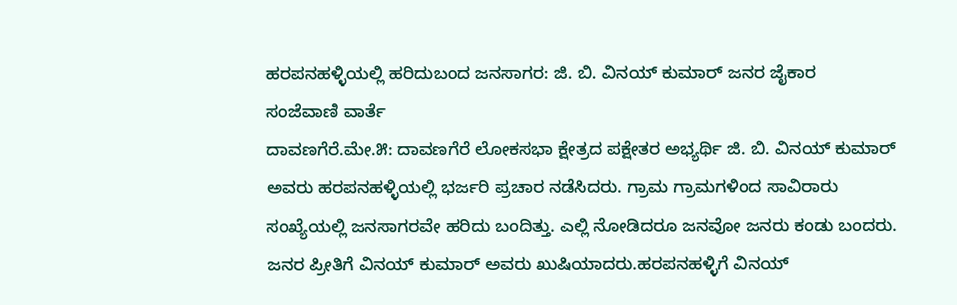ಹರಪನಹಳ್ಳಿಯಲ್ಲಿ ಹರಿದುಬಂದ ಜನಸಾಗರ: ಜಿ. ಬಿ. ವಿನಯ್ ಕುಮಾರ್ ಜನರ ಜೈಕಾರ
ಸಂಜೆವಾಣಿ ವಾರ್ತೆ
ದಾವಣಗೆರೆ.ಮೇ.೫: ದಾವಣಗೆರೆ ಲೋಕಸಭಾ ಕ್ಷೇತ್ರದ ಪಕ್ಷೇತರ ಅಭ್ಯರ್ಥಿ ಜಿ. ಬಿ. ವಿನಯ್ ಕುಮಾರ್ ಅವರು ಹರಪನಹಳ್ಳಿಯಲ್ಲಿ ಭರ್ಜರಿ ಪ್ರಚಾರ ನಡೆಸಿದರು. ಗ್ರಾಮ ಗ್ರಾಮಗಳಿಂದ ಸಾವಿರಾರು ಸಂಖ್ಯೆಯಲ್ಲಿ ಜನಸಾಗರವೇ ಹರಿದು ಬಂದಿತ್ತು. ಎಲ್ಲಿ ನೋಡಿದರೂ ಜನವೋ ಜನರು ಕಂಡು ಬಂದರು. ಜನರ ಪ್ರೀತಿಗೆ ವಿನಯ್ ಕುಮಾರ್ ಅವರು ಖುಷಿಯಾದರು.ಹರಪನಹಳ್ಳಿಗೆ ವಿನಯ್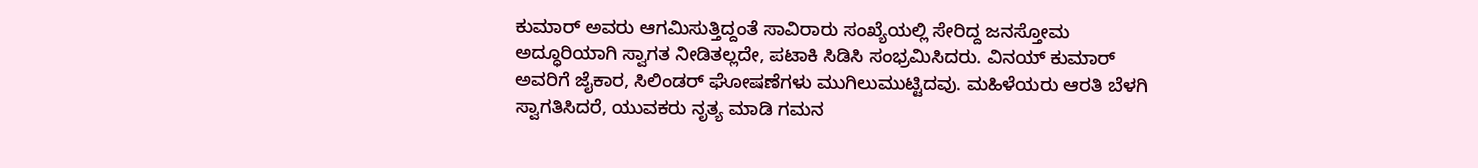ಕುಮಾರ್ ಅವರು ಆಗಮಿಸುತ್ತಿದ್ದಂತೆ ಸಾವಿರಾರು ಸಂಖ್ಯೆಯಲ್ಲಿ ಸೇರಿದ್ದ ಜನಸ್ತೋಮ ಅದ್ಧೂರಿಯಾಗಿ ಸ್ವಾಗತ ನೀಡಿತಲ್ಲದೇ, ಪಟಾಕಿ ಸಿಡಿಸಿ ಸಂಭ್ರಮಿಸಿದರು. ವಿನಯ್ ಕುಮಾರ್ ಅವರಿಗೆ ಜೈಕಾರ, ಸಿಲಿಂಡರ್ ಘೋಷಣೆಗಳು ಮುಗಿಲುಮುಟ್ಟಿದವು. ಮಹಿಳೆಯರು ಆರತಿ ಬೆಳಗಿ ಸ್ವಾಗತಿಸಿದರೆ, ಯುವಕರು ನೃತ್ಯ ಮಾಡಿ ಗಮನ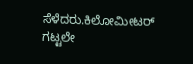ಸೆಳೆದರು.ಕಿಲೋಮೀಟರ್ ಗಟ್ಟಲೇ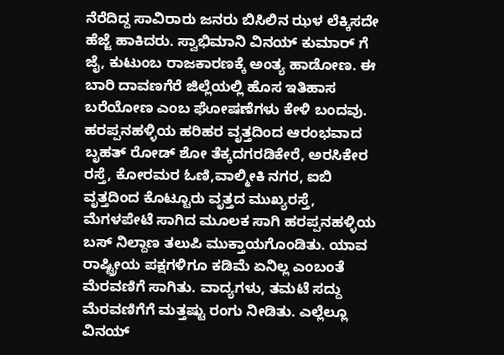ನೆರೆದಿದ್ದ ಸಾವಿರಾರು ಜನರು ಬಿಸಿಲಿನ ಝಳ ಲೆಕ್ಕಿಸದೇ ಹೆಜ್ಜೆ ಹಾಕಿದರು. ಸ್ವಾಭಿಮಾನಿ ವಿನಯ್ ಕುಮಾರ್ ಗೆ ಜೈ, ಕುಟುಂಬ ರಾಜಕಾರಣಕ್ಕೆ ಅಂತ್ಯ ಹಾಡೋಣ. ಈ ಬಾರಿ ದಾವಣಗೆರೆ ಜಿಲ್ಲೆಯಲ್ಲಿ ಹೊಸ ಇತಿಹಾಸ ಬರೆಯೋಣ ಎಂಬ ಘೋಷಣೆಗಳು ಕೇಳಿ ಬಂದವು.
ಹರಪ್ಪನಹಳ್ಳಿಯ ಹರಿಹರ ವೃತ್ತದಿಂದ ಆರಂಭವಾದ ಬೃಹತ್ ರೋಡ್ ಶೋ ತೆಕ್ಕದಗರಡಿಕೇರೆ, ಅರಸಿಕೇರ ರಸ್ತೆ, ಕೋರಮರ ಓಣಿ,ವಾಲ್ಮೀಕಿ ನಗರ, ಐಬಿ ವೃತ್ತದಿಂದ ಕೊಟ್ಟೂರು ವೃತ್ತದ ಮುಖ್ಯರಸ್ತೆ, ಮೆಗಳಪೇಟೆ ಸಾಗಿದ ಮೂಲಕ ಸಾಗಿ ಹರಪ್ಪನಹಳ್ಳಿಯ ಬಸ್ ನಿಲ್ದಾಣ ತಲುಪಿ ಮುಕ್ತಾಯಗೊಂಡಿತು. ಯಾವ ರಾಷ್ಟ್ರೀಯ ಪಕ್ಷಗಳಿಗೂ ಕಡಿಮೆ ಏನಿಲ್ಲ ಎಂಬಂತೆ ಮೆರವಣಿಗೆ ಸಾಗಿತು. ವಾದ್ಯಗಳು, ತಮಟೆ ಸದ್ದು ಮೆರವಣಿಗೆಗೆ ಮತ್ತಷ್ಟು ರಂಗು ನೀಡಿತು. ಎಲ್ಲೆಲ್ಲೂ ವಿನಯ್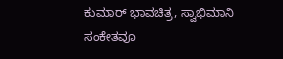ಕುಮಾರ್ ಭಾವಚಿತ್ರ, ಸ್ವಾಭಿಮಾನಿ ಸಂಕೇತವೂ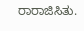ರಾರಾಜಿಸಿತು.